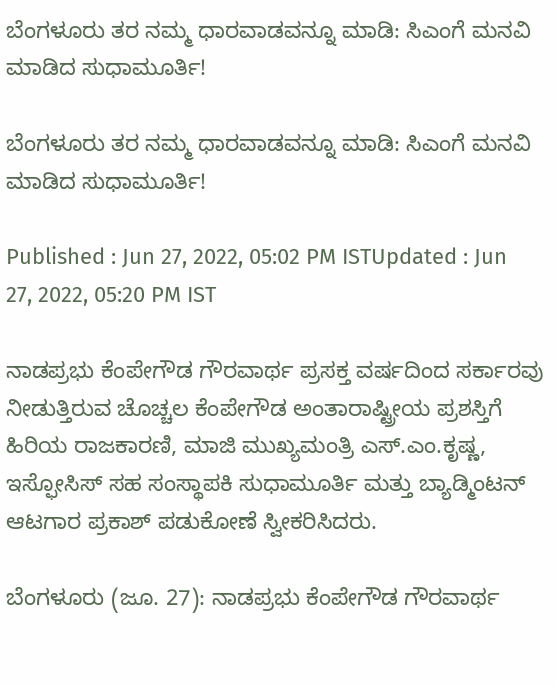ಬೆಂಗಳೂರು ತರ ನಮ್ಮ ಧಾರವಾಡವನ್ನೂ ಮಾಡಿ: ಸಿಎಂಗೆ ಮನವಿ ಮಾಡಿದ ಸುಧಾಮೂರ್ತಿ!

ಬೆಂಗಳೂರು ತರ ನಮ್ಮ ಧಾರವಾಡವನ್ನೂ ಮಾಡಿ: ಸಿಎಂಗೆ ಮನವಿ ಮಾಡಿದ ಸುಧಾಮೂರ್ತಿ!

Published : Jun 27, 2022, 05:02 PM ISTUpdated : Jun 27, 2022, 05:20 PM IST

ನಾಡಪ್ರಭು ಕೆಂಪೇಗೌಡ ಗೌರವಾರ್ಥ ಪ್ರಸಕ್ತ ವರ್ಷದಿಂದ ಸರ್ಕಾರವು ನೀಡುತ್ತಿರುವ ಚೊಚ್ಚಲ ಕೆಂಪೇಗೌಡ ಅಂತಾರಾಷ್ಟ್ರೀಯ ಪ್ರಶಸ್ತಿಗೆ ಹಿರಿಯ ರಾಜಕಾರಣಿ, ಮಾಜಿ ಮುಖ್ಯಮಂತ್ರಿ ಎಸ್‌.ಎಂ.ಕೃಷ್ಣ, ಇಸ್ಫೋಸಿಸ್‌ ಸಹ ಸಂಸ್ಥಾಪಕಿ ಸುಧಾಮೂರ್ತಿ ಮತ್ತು ಬ್ಯಾಡ್ಮಿಂಟನ್‌ ಆಟಗಾರ ಪ್ರಕಾಶ್‌ ಪಡುಕೋಣೆ ಸ್ವೀಕರಿಸಿದರು.

ಬೆಂಗಳೂರು (ಜೂ. 27): ನಾಡಪ್ರಭು ಕೆಂಪೇಗೌಡ ಗೌರವಾರ್ಥ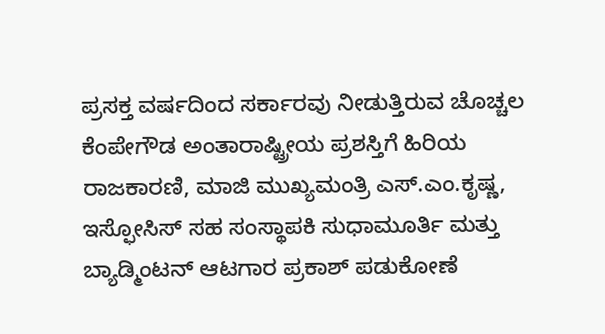ಪ್ರಸಕ್ತ ವರ್ಷದಿಂದ ಸರ್ಕಾರವು ನೀಡುತ್ತಿರುವ ಚೊಚ್ಚಲ ಕೆಂಪೇಗೌಡ ಅಂತಾರಾಷ್ಟ್ರೀಯ ಪ್ರಶಸ್ತಿಗೆ ಹಿರಿಯ ರಾಜಕಾರಣಿ, ಮಾಜಿ ಮುಖ್ಯಮಂತ್ರಿ ಎಸ್‌.ಎಂ.ಕೃಷ್ಣ, ಇಸ್ಫೋಸಿಸ್‌ ಸಹ ಸಂಸ್ಥಾಪಕಿ ಸುಧಾಮೂರ್ತಿ ಮತ್ತು ಬ್ಯಾಡ್ಮಿಂಟನ್‌ ಆಟಗಾರ ಪ್ರಕಾಶ್‌ ಪಡುಕೋಣೆ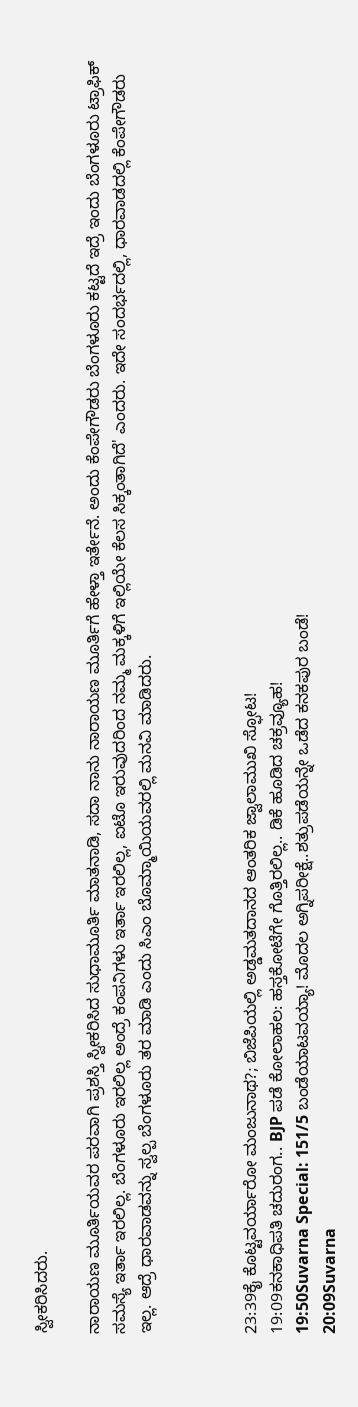ಸ್ವೀಕರಿಸಿದರು.

ನಾರಾಯಣ ಮೂರ್ತಿಯವರ ಪರವಾಗಿ ಪ್ರಶಸ್ತಿ ಸ್ವೀಕರಿಸಿದ ಸುಧಾಮೂರ್ತಿ ಮಾತನಾಡಿ, ಸದಾ ನಾನು ನಾರಾಯಣ ಮೂರ್ತಿಗೆ ಹೇಳ್ತಾ ಇರ್ತೇನೆ. ಅಂದು ಕೆಂಪೇಗೌಡರು ಬೆಂಗಳೂರು ಕಟ್ಟದೆ ಇದ್ರೆ ಇಂದು ಬೆಂಗಳೂರು ಟ್ರಾಫಿಕ್ ಸಮಸ್ಯೆ ಇರ್ತಾ ಇರಲಿಲ್ಲ. ಬೆಂಗಳೂರು ಇರಲಿಲ್ಲ ಅಂದ್ರೆ ಕಂಪನಿಗಳು ಇರ್ತಾ ಇರಲಿಲ್ಲ, ಐಟೊ ಇರುವುದರಿಂದ ನಮ್ಮ ಮಕ್ಕಳಿಗೆ ಇಲ್ಲಿಯೇ ಕೆಲಸ ಸಿಕ್ಕಂತಾಗಿದೆ' ಎಂದರು. ಇದೇ ಸಂದರ್ಭದಲ್ಲಿ, ಧಾರವಾಡದಲ್ಲಿ ಕೆಂಪೇಗೌಡರು ಇಲ್ಲ. ಆದ್ರೆ ಧಾರವಾಡವನ್ನು ಸ್ವಲ್ಪ ಬೆಂಗಳೂರು ತರ ಮಾಡಿ ಎಂದು ಸಿಎಂ ಬೊಮ್ಮಾಯಿಯವರಲ್ಲಿ ಮನವಿ ಮಾಡಿದರು.



23:39ಕೈ ಕೊಟ್ಟವರ್ಯಾರೋ ಮಂಜುನಾಥ?; ಬಿಜೆಪಿಯಲ್ಲಿ ಅಡ್ಡಮತದಾನದ ಆಂತರಿಕ ಜ್ವಾಲಾಮುಖಿ ಸ್ಫೋಟ!
19:09ಕನಕಾಧಿಪತಿ ಚದುರಂಗ.. BJP ಪಡೆ ಕೋಲಾಹಲ: ಹಸ್ತಕೋಟೆಗೇ ಗೊತ್ತಿರಲಿಲ್ಲ.. ಡಿಕೆ ಹೂಡಿದ ಚಕ್ರವ್ಯೂಹ!
19:50Suvarna Special: 151/5 ಬಂಡೆಯಾಟವಯ್ಯಾ! ಮೊದಲ ಅಗ್ನಿಪರೀಕ್ಷೆ..ಶತ್ರುಪಡೆಯನ್ನೇ ಒಡೆದ ಕನಕಪುರ ಬಂಡೆ!
20:09Suvarna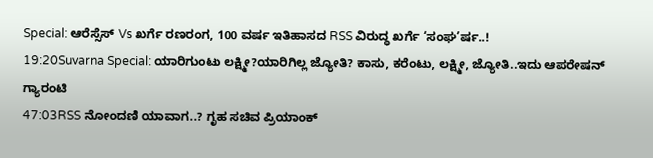Special: ಆರೆಸ್ಸೆಸ್ Vs ಖರ್ಗೆ ರಣರಂಗ, 100 ವರ್ಷ ಇತಿಹಾಸದ RSS ವಿರುದ್ಧ ಖರ್ಗೆ ‘ಸಂಘ’ರ್ಷ..!
19:20Suvarna Special: ಯಾರಿಗುಂಟು ಲಕ್ಷ್ಮೀ?ಯಾರಿಗಿಲ್ಲ ಜ್ಯೋತಿ? ಕಾಸು, ಕರೆಂಟು, ಲಕ್ಷ್ಮೀ, ಜ್ಯೋತಿ..ಇದು ಆಪರೇಷನ್ ಗ್ಯಾರಂಟಿ
47:03RSS ನೋಂದಣಿ ಯಾವಾಗ..? ಗೃಹ ಸಚಿವ ಪ್ರಿಯಾಂಕ್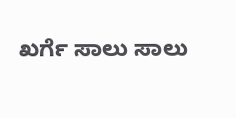ಖರ್ಗೆ ಸಾಲು ಸಾಲು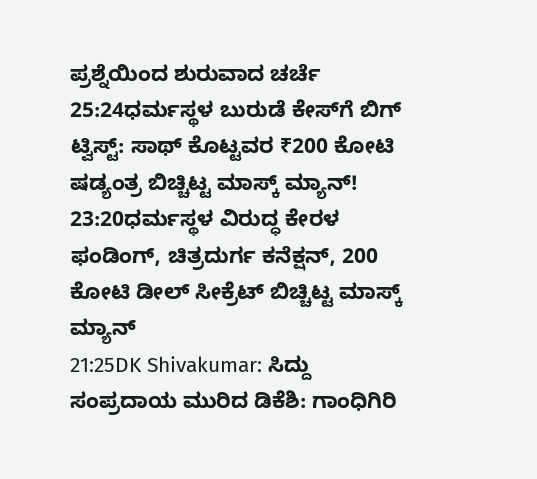ಪ್ರಶ್ನೆಯಿಂದ ಶುರುವಾದ ಚರ್ಚೆ
25:24ಧರ್ಮಸ್ಥಳ ಬುರುಡೆ ಕೇಸ್‌ಗೆ ಬಿಗ್ ಟ್ವಿಸ್ಟ್: ಸಾಥ್ ಕೊಟ್ಟವರ ₹200 ಕೋಟಿ ಷಡ್ಯಂತ್ರ ಬಿಚ್ಚಿಟ್ಟ ಮಾಸ್ಕ್‌ ಮ್ಯಾನ್!
23:20ಧರ್ಮಸ್ಥಳ ವಿರುದ್ಧ ಕೇರಳ ಫಂಡಿಂಗ್, ಚಿತ್ರದುರ್ಗ ಕನೆಕ್ಷನ್, 200 ಕೋಟಿ ಡೀಲ್ ಸೀಕ್ರೆಟ್ ಬಿಚ್ಚಿಟ್ಟ ಮಾಸ್ಕ್ ಮ್ಯಾನ್
21:25DK Shivakumar: ಸಿದ್ದು ಸಂಪ್ರದಾಯ ಮುರಿದ ಡಿಕೆಶಿ: ಗಾಂಧಿಗಿರಿ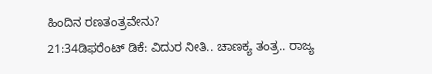ಹಿಂದಿನ ರಣತಂತ್ರವೇನು?
21:34ಡಿಫರೆಂಟ್ ಡಿಕೆ: ವಿದುರ ನೀತಿ.. ಚಾಣಕ್ಯ ತಂತ್ರ.. ರಾಜ್ಯ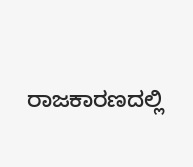ರಾಜಕಾರಣದಲ್ಲಿ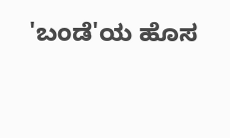'ಬಂಡೆ'ಯ ಹೊಸ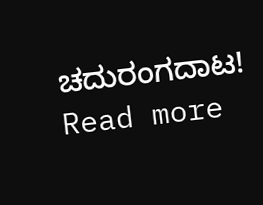ಚದುರಂಗದಾಟ!
Read more